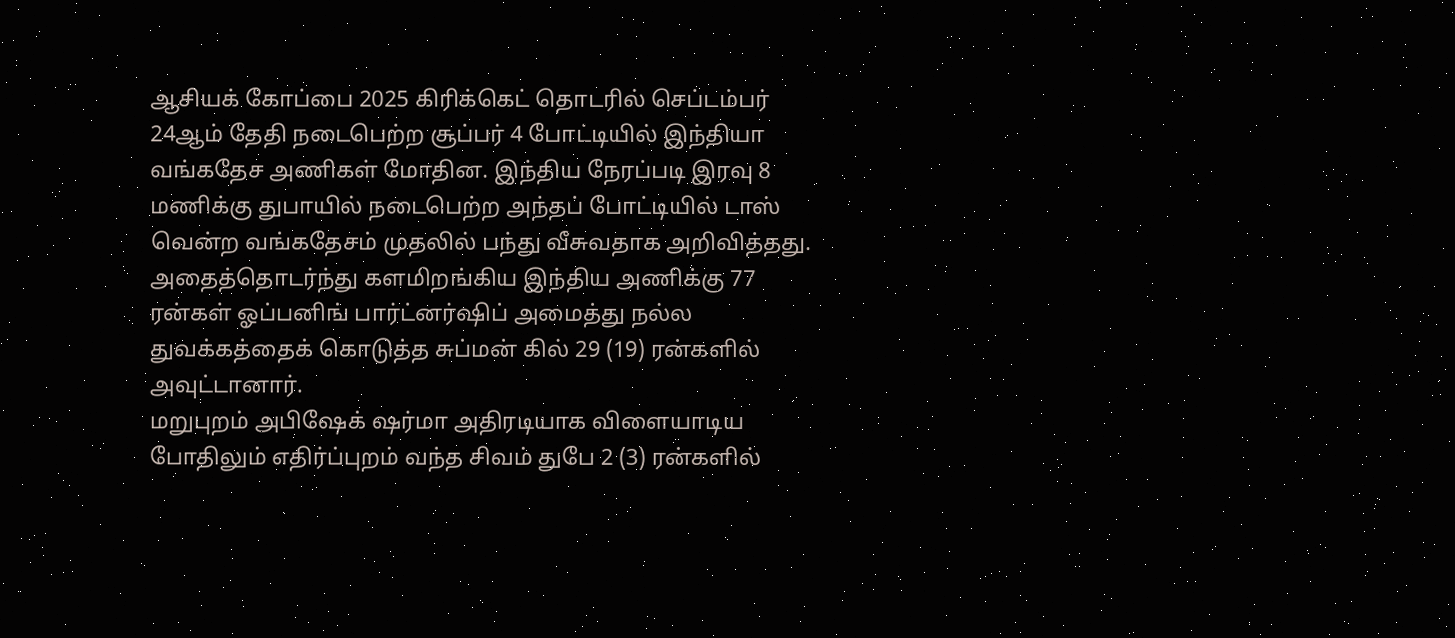ஆசியக் கோப்பை 2025 கிரிக்கெட் தொடரில் செப்டம்பர் 24ஆம் தேதி நடைபெற்ற சூப்பர் 4 போட்டியில் இந்தியா வங்கதேச அணிகள் மோதின. இந்திய நேரப்படி இரவு 8 மணிக்கு துபாயில் நடைபெற்ற அந்தப் போட்டியில் டாஸ் வென்ற வங்கதேசம் முதலில் பந்து வீசுவதாக அறிவித்தது. அதைத்தொடர்ந்து களமிறங்கிய இந்திய அணிக்கு 77 ரன்கள் ஓப்பனிங் பார்ட்னர்ஷிப் அமைத்து நல்ல துவக்கத்தைக் கொடுத்த சுப்மன் கில் 29 (19) ரன்களில் அவுட்டானார்.
மறுபுறம் அபிஷேக் ஷர்மா அதிரடியாக விளையாடிய போதிலும் எதிர்ப்புறம் வந்த சிவம் துபே 2 (3) ரன்களில்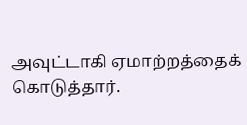அவுட்டாகி ஏமாற்றத்தைக் கொடுத்தார்.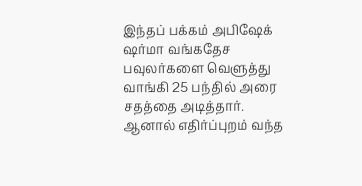இந்தப் பக்கம் அபிஷேக் ஷர்மா வங்கதேச பவுலர்களை வெளுத்து வாங்கி 25 பந்தில் அரை சதத்தை அடித்தார். ஆனால் எதிர்ப்புறம் வந்த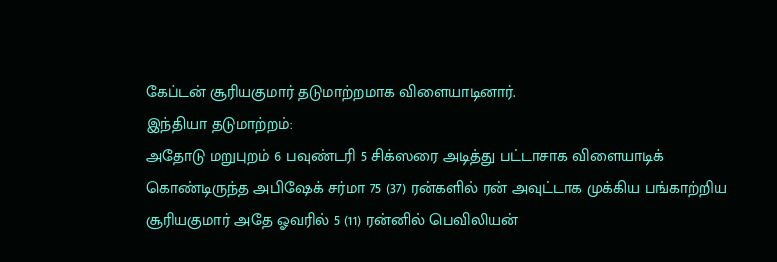கேப்டன் சூரியகுமார் தடுமாற்றமாக விளையாடினார்.
இந்தியா தடுமாற்றம்:
அதோடு மறுபுறம் 6 பவுண்டரி 5 சிக்ஸரை அடித்து பட்டாசாக விளையாடிக் கொண்டிருந்த அபிஷேக் சர்மா 75 (37) ரன்களில் ரன் அவுட்டாக முக்கிய பங்காற்றிய சூரியகுமார் அதே ஓவரில் 5 (11) ரன்னில் பெவிலியன்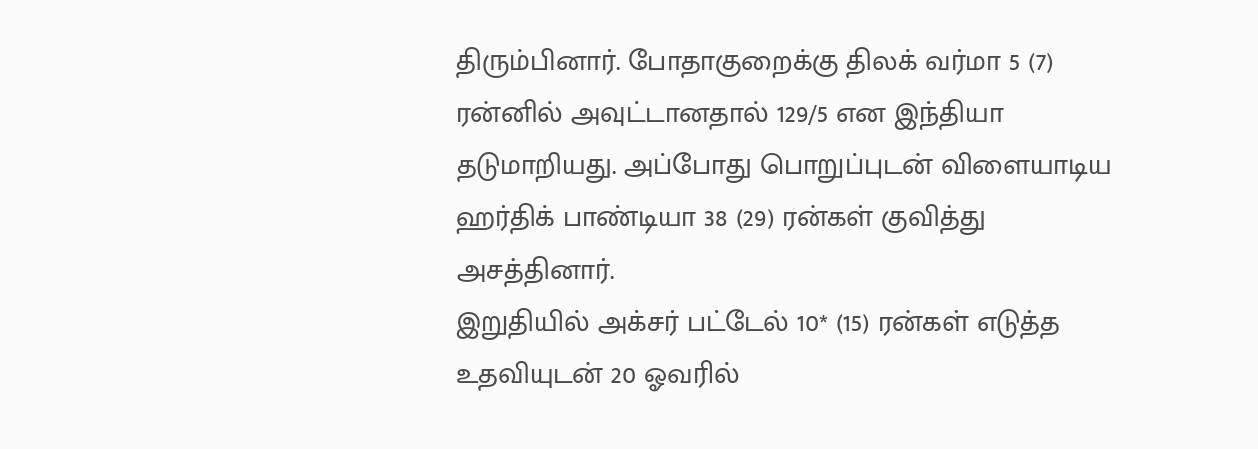திரும்பினார். போதாகுறைக்கு திலக் வர்மா 5 (7) ரன்னில் அவுட்டானதால் 129/5 என இந்தியா தடுமாறியது. அப்போது பொறுப்புடன் விளையாடிய ஹர்திக் பாண்டியா 38 (29) ரன்கள் குவித்து அசத்தினார்.
இறுதியில் அக்சர் பட்டேல் 10* (15) ரன்கள் எடுத்த உதவியுடன் 20 ஓவரில்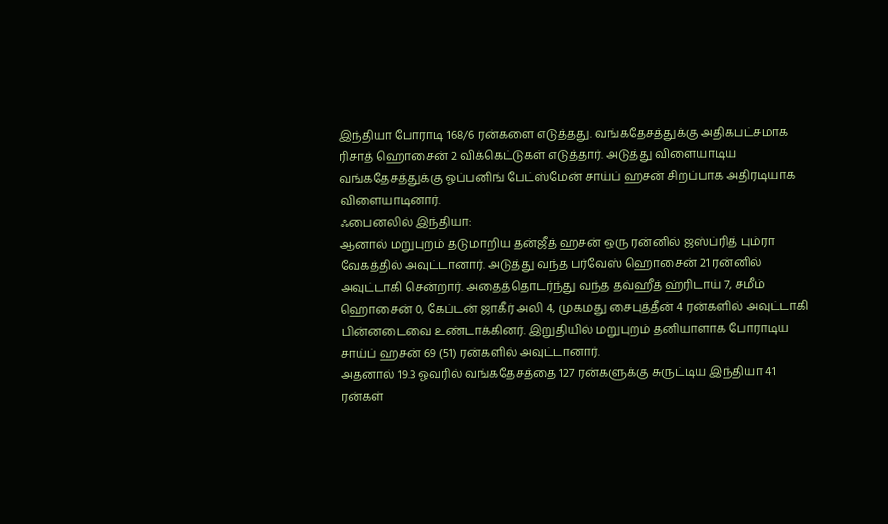இந்தியா போராடி 168/6 ரன்களை எடுத்தது. வங்கதேசத்துக்கு அதிகபட்சமாக ரிசாத் ஹொசைன் 2 விக்கெட்டுகள் எடுத்தார். அடுத்து விளையாடிய வங்கதேசத்துக்கு ஓப்பனிங் பேட்ஸ்மேன் சாய்ப் ஹசன் சிறப்பாக அதிரடியாக விளையாடினார்.
ஃபைனலில் இந்தியா:
ஆனால் மறுபுறம் தடுமாறிய தன்ஜீத் ஹசன் ஒரு ரன்னில் ஜஸ்ப்ரித் பும்ரா வேகத்தில் அவுட்டானார். அடுத்து வந்த பர்வேஸ் ஹொசைன் 21 ரன்னில் அவுட்டாகி சென்றார். அதைத்தொடர்ந்து வந்த தவ்ஹீத் ஹ்ரிடாய் 7, சமீம் ஹொசைன் 0, கேப்டன் ஜாகீர் அலி 4, முகமது சைபுத்தீன் 4 ரன்களில் அவுட்டாகி பின்னடைவை உண்டாக்கினர். இறுதியில் மறுபுறம் தனியாளாக போராடிய சாய்ப் ஹசன் 69 (51) ரன்களில் அவுட்டானார்.
அதனால் 19.3 ஓவரில் வங்கதேசத்தை 127 ரன்களுக்கு சுருட்டிய இந்தியா 41 ரன்கள்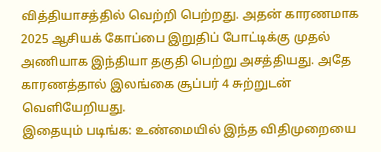வித்தியாசத்தில் வெற்றி பெற்றது. அதன் காரணமாக 2025 ஆசியக் கோப்பை இறுதிப் போட்டிக்கு முதல் அணியாக இந்தியா தகுதி பெற்று அசத்தியது. அதே காரணத்தால் இலங்கை சூப்பர் 4 சுற்றுடன் வெளியேறியது.
இதையும் படிங்க: உண்மையில் இந்த விதிமுறையை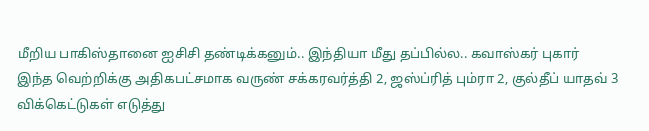மீறிய பாகிஸ்தானை ஐசிசி தண்டிக்கனும்.. இந்தியா மீது தப்பில்ல.. கவாஸ்கர் புகார்
இந்த வெற்றிக்கு அதிகபட்சமாக வருண் சக்கரவர்த்தி 2, ஜஸ்ப்ரித் பும்ரா 2, குல்தீப் யாதவ் 3 விக்கெட்டுகள் எடுத்து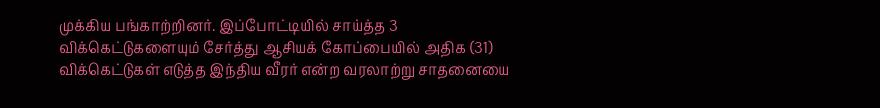முக்கிய பங்காற்றினர். இப்போட்டியில் சாய்த்த 3 விக்கெட்டுகளையும் சேர்த்து ஆசியக் கோப்பையில் அதிக (31) விக்கெட்டுகள் எடுத்த இந்திய வீரர் என்ற வரலாற்று சாதனையை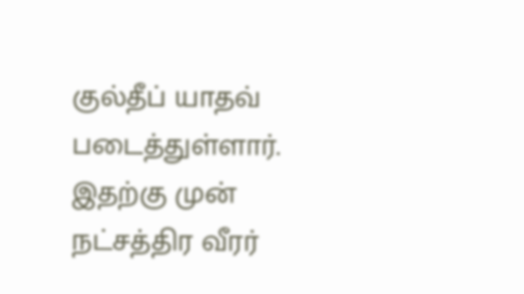குல்தீப் யாதவ் படைத்துள்ளார். இதற்கு முன் நட்சத்திர வீரர்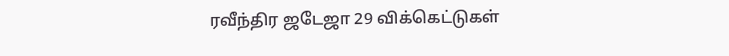ரவீந்திர ஜடேஜா 29 விக்கெட்டுகள்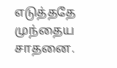எடுத்ததே முந்தைய சாதனை.